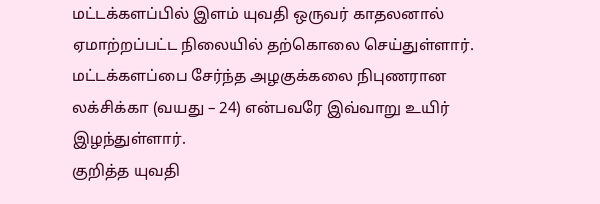மட்டக்களப்பில் இளம் யுவதி ஒருவர் காதலனால் ஏமாற்றப்பட்ட நிலையில் தற்கொலை செய்துள்ளார்.
மட்டக்களப்பை சேர்ந்த அழகுக்கலை நிபுணரான லக்சிக்கா (வயது – 24) என்பவரே இவ்வாறு உயிர் இழந்துள்ளார்.
குறித்த யுவதி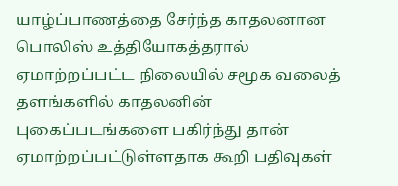யாழ்ப்பாணத்தை சேர்ந்த காதலனான பொலிஸ் உத்தியோகத்தரால் ஏமாற்றப்பட்ட நிலையில் சமூக வலைத் தளங்களில் காதலனின் புகைப்படங்களை பகிர்ந்து தான் ஏமாற்றப்பட்டுள்ளதாக கூறி பதிவுகள்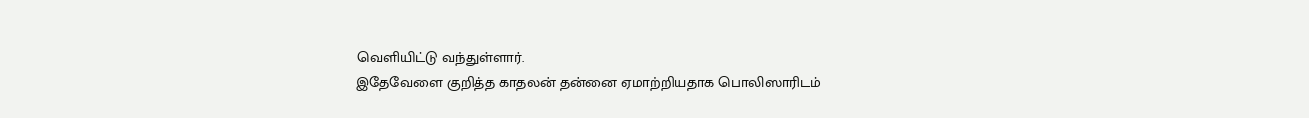வெளியிட்டு வந்துள்ளார்.
இதேவேளை குறித்த காதலன் தன்னை ஏமாற்றியதாக பொலிஸாரிடம்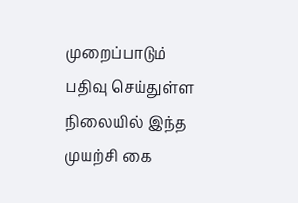முறைப்பாடும் பதிவு செய்துள்ள நிலையில் இந்த முயற்சி கை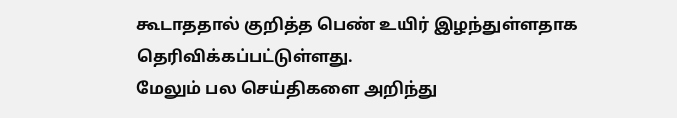கூடாததால் குறித்த பெண் உயிர் இழந்துள்ளதாக தெரிவிக்கப்பட்டுள்ளது.
மேலும் பல செய்திகளை அறிந்து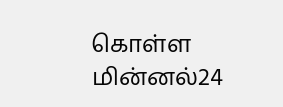கொள்ள மின்னல்24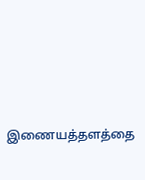இணையத்தளத்தை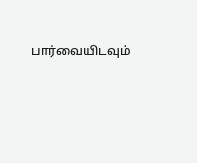பார்வையிடவும்